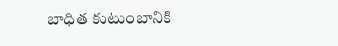బాధిత కుటుంబానికి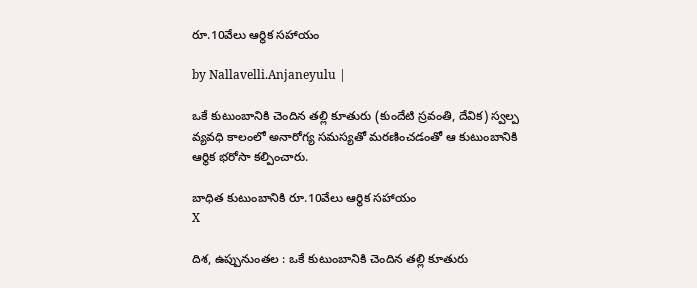రూ.10వేలు ఆర్థిక స‌హాయం

by Nallavelli.Anjaneyulu |

ఒకే కుటుంబానికి చెందిన తల్లి కూతురు (కుందేటి స్రవంతి, దేవిక) స్వల్ప వ్యవధి కాలంలో అనారోగ్య సమస్యతో మరణించడంతో ఆ కుటుంబానికి ఆర్థిక భరోసా కల్పించారు.

బాధిత కుటుంబానికి రూ.10వేలు ఆర్థిక స‌హాయం
X

దిశ‌, ఉప్పునుంత‌ల : ఒకే కుటుంబానికి చెందిన తల్లి కూతురు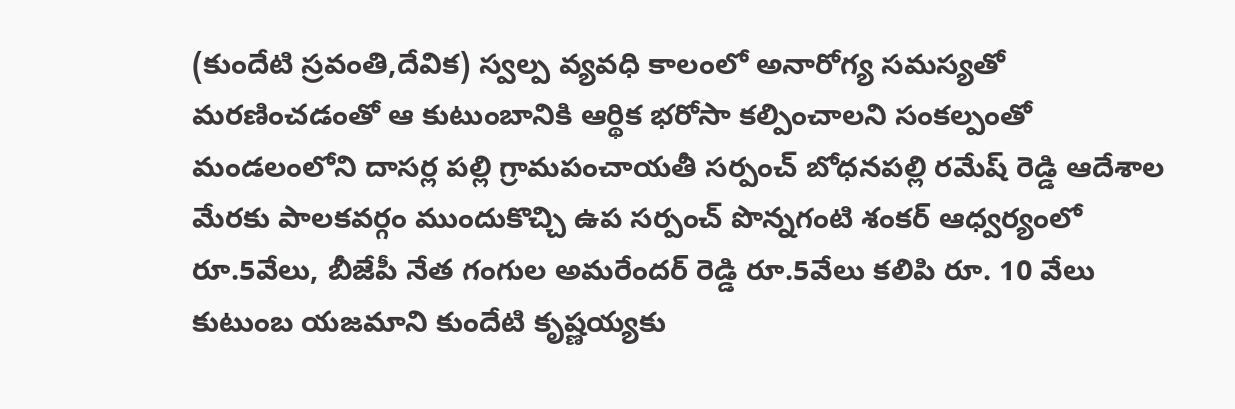(కుందేటి స్రవంతి,దేవిక) స్వల్ప వ్యవధి కాలంలో అనారోగ్య సమస్యతో మరణించడంతో ఆ కుటుంబానికి ఆర్థిక భరోసా కల్పించాలని సంకల్పంతో మండలంలోని దాసర్ల పల్లి గ్రామపంచాయతీ సర్పంచ్ బోధనపల్లి రమేష్ రెడ్డి ఆదేశాల మేరకు పాలకవర్గం ముందుకొచ్చి ఉప సర్పంచ్ పొన్నగంటి శంకర్ ఆధ్వర్యంలో రూ.5వేలు, బీజేపీ నేత గంగుల అమరేందర్ రెడ్డి రూ.5వేలు కలిపి రూ. 10 వేలు కుటుంబ యజమాని కుందేటి కృష్ణయ్యకు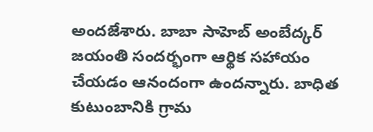అందజేశారు. బాబా సాహెబ్ అంబేద్కర్ జయంతి సందర్భంగా ఆర్థిక సహాయం చేయడం ఆనందంగా ఉందన్నారు. బాధిత కుటుంబానికి గ్రామ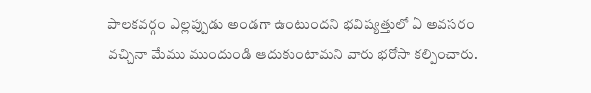పాలకవర్గం ఎల్లప్పుడు అండగా ఉంటుందని భవిష్యత్తులో ఏ అవసరం వచ్చినా మేము ముందుండి ఆదుకుంటామని వారు భరోసా కల్పించారు.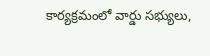కార్యక్రమంలో వార్డు సభ్యులు,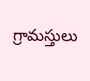గ్రామస్తులు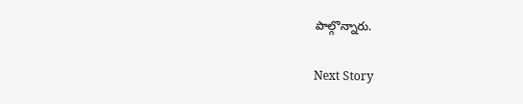పాల్గొన్నారు.

Next Story